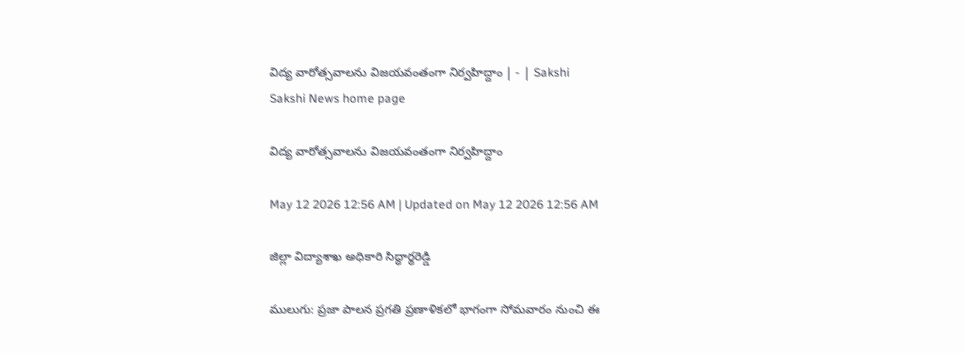విద్య వారోత్సవాలను విజయవంతంగా నిర్వహిద్దాం | - | Sakshi
Sakshi News home page

విద్య వారోత్సవాలను విజయవంతంగా నిర్వహిద్దాం

May 12 2026 12:56 AM | Updated on May 12 2026 12:56 AM

జిల్లా విద్యాశాఖ అధికారి సిద్ధార్థరెడ్డి

ములుగు: ప్రజా పాలన ప్రగతి ప్రణాళికలో భాగంగా సోమవారం నుంచి ఈ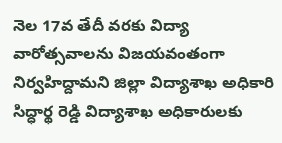నెల 17వ తేదీ వరకు విద్యా వారోత్సవాలను విజయవంతంగా నిర్వహిద్దామని జిల్లా విద్యాశాఖ అధికారి సిద్ధార్థ రెడ్డి విద్యాశాఖ అధికారులకు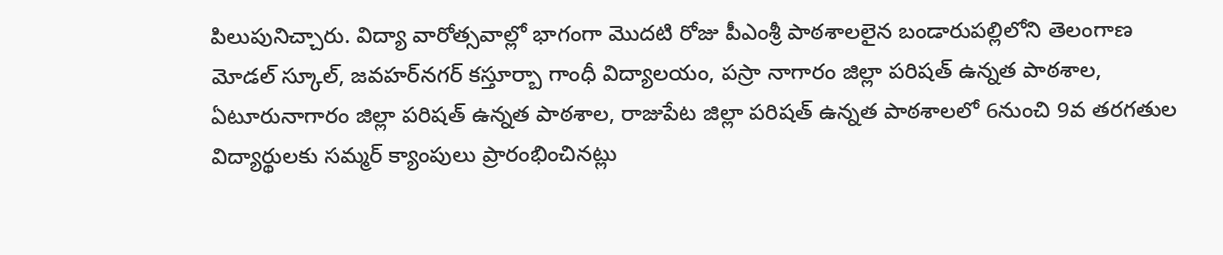పిలుపునిచ్చారు. విద్యా వారోత్సవాల్లో భాగంగా మొదటి రోజు పీఎంశ్రీ పాఠశాలలైన బండారుపల్లిలోని తెలంగాణ మోడల్‌ స్కూల్‌, జవహర్‌నగర్‌ కస్తూర్బా గాంధీ విద్యాలయం, పస్రా నాగారం జిల్లా పరిషత్‌ ఉన్నత పాఠశాల, ఏటూరునాగారం జిల్లా పరిషత్‌ ఉన్నత పాఠశాల, రాజుపేట జిల్లా పరిషత్‌ ఉన్నత పాఠశాలలో 6నుంచి 9వ తరగతుల విద్యార్థులకు సమ్మర్‌ క్యాంపులు ప్రారంభించినట్లు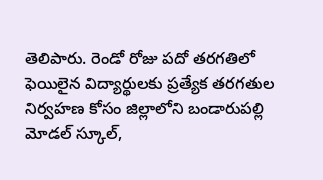తెలిపారు. రెండో రోజు పదో తరగతిలో ఫెయిలైన విద్యార్థులకు ప్రత్యేక తరగతుల నిర్వహణ కోసం జిల్లాలోని బండారుపల్లి మోడల్‌ స్కూల్‌,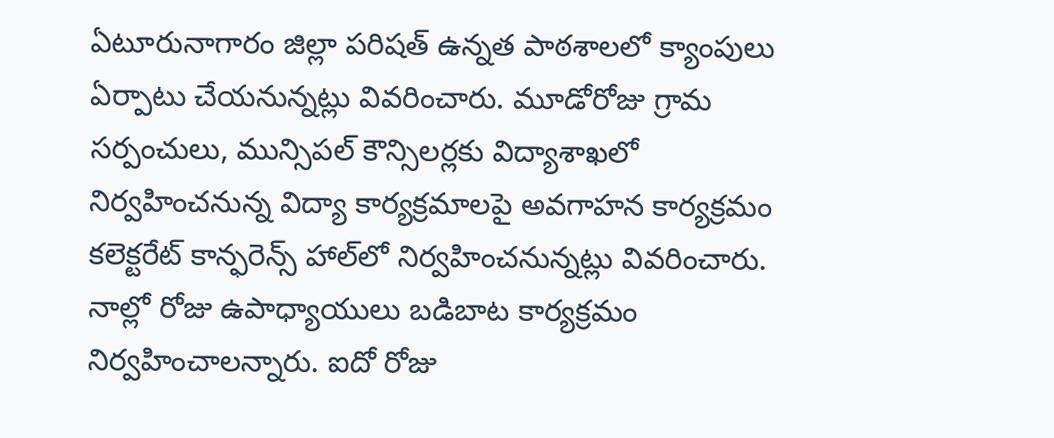ఏటూరునాగారం జిల్లా పరిషత్‌ ఉన్నత పాఠశాలలో క్యాంపులు ఏర్పాటు చేయనున్నట్లు వివరించారు. మూడోరోజు గ్రామ సర్పంచులు, మున్సిపల్‌ కౌన్సిలర్లకు విద్యాశాఖలో నిర్వహించనున్న విద్యా కార్యక్రమాలపై అవగాహన కార్యక్రమం కలెక్టరేట్‌ కాన్ఫరెన్స్‌ హాల్‌లో నిర్వహించనున్నట్లు వివరించారు. నాల్లో రోజు ఉపాధ్యాయులు బడిబాట కార్యక్రమం నిర్వహించాలన్నారు. ఐదో రోజు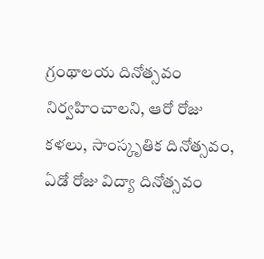గ్రంథాలయ దినోత్సవం నిర్వహించాలని, ఆరో రోజు కళలు, సాంస్కృతిక దినోత్సవం, ఏడో రోజు విద్యా దినోత్సవం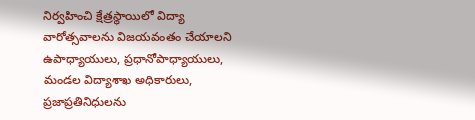నిర్వహించి క్షేత్రస్థాయిలో విద్యా వారోత్సవాలను విజయవంతం చేయాలని ఉపాధ్యాయులు, ప్రధానోపాధ్యాయులు, మండల విద్యాశాఖ అధికారులు, ప్రజాప్రతినిధులను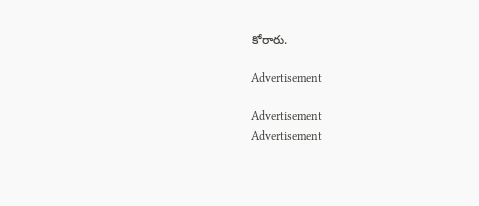కోరారు.

Advertisement

Advertisement
Advertisement